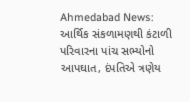Ahmedabad News: આર્થિક સંકળામણથી કંટાળી પરિવારના પાંચ સભ્યોનો આપઘાત, દંપતિએ ત્રણેય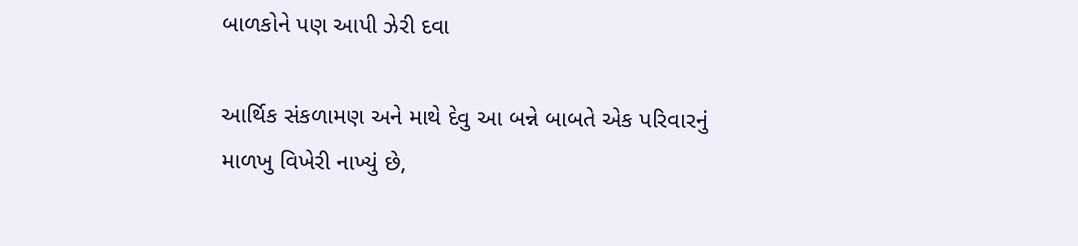બાળકોને પણ આપી ઝેરી દવા

આર્થિક સંકળામણ અને માથે દેવુ આ બન્ને બાબતે એક પરિવારનું માળખુ વિખેરી નાખ્યું છે,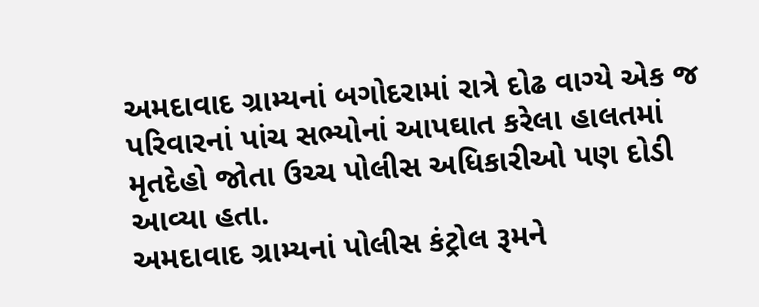અમદાવાદ ગ્રામ્યનાં બગોદરામાં રાત્રે દોઢ વાગ્યે એક જ પરિવારનાં પાંચ સભ્યોનાં આપઘાત કરેલા હાલતમાં મૃતદેહો જોતા ઉચ્ચ પોલીસ અધિકારીઓ પણ દોડી આવ્યા હતા.
અમદાવાદ ગ્રામ્યનાં પોલીસ કંટ્રોલ રૂમને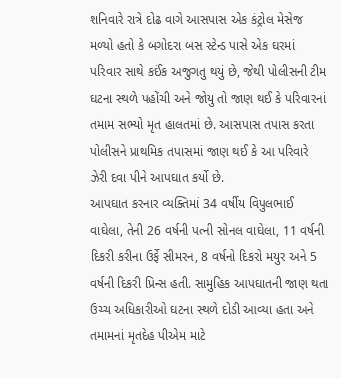શનિવારે રાત્રે દોઢ વાગે આસપાસ એક કંટ્રોલ મેસેજ મળ્યો હતો કે બગોદરા બસ સ્ટેન્ડ પાસે એક ઘરમાં પરિવાર સાથે કઈંક અજુગતુ થયું છે, જેથી પોલીસની ટીમ ઘટના સ્થળે પહોંચી અને જોયુ તો જાણ થઈ કે પરિવારનાં તમામ સભ્યો મૃત હાલતમાં છે. આસપાસ તપાસ કરતા પોલીસને પ્રાથમિક તપાસમાં જાણ થઈ કે આ પરિવારે ઝેરી દવા પીને આપઘાત કર્યો છે.
આપઘાત કરનાર વ્યક્તિમાં 34 વર્ષીય વિપુલભાઈ વાઘેલા, તેની 26 વર્ષની પત્ની સોનલ વાઘેલા, 11 વર્ષની દિકરી કરીના ઉર્ફે સીમરન, 8 વર્ષનો દિકરો મયુર અને 5 વર્ષની દિકરી પ્રિન્સ હતી. સામુહિક આપઘાતની જાણ થતા ઉચ્ચ અધિકારીઓ ઘટના સ્થળે દોડી આવ્યા હતા અને તમામનાં મૃતદેહ પીએમ માટે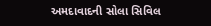અમદાવાદની સોલા સિવિલ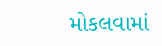મોકલવામાં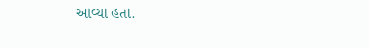આવ્યા હતા.